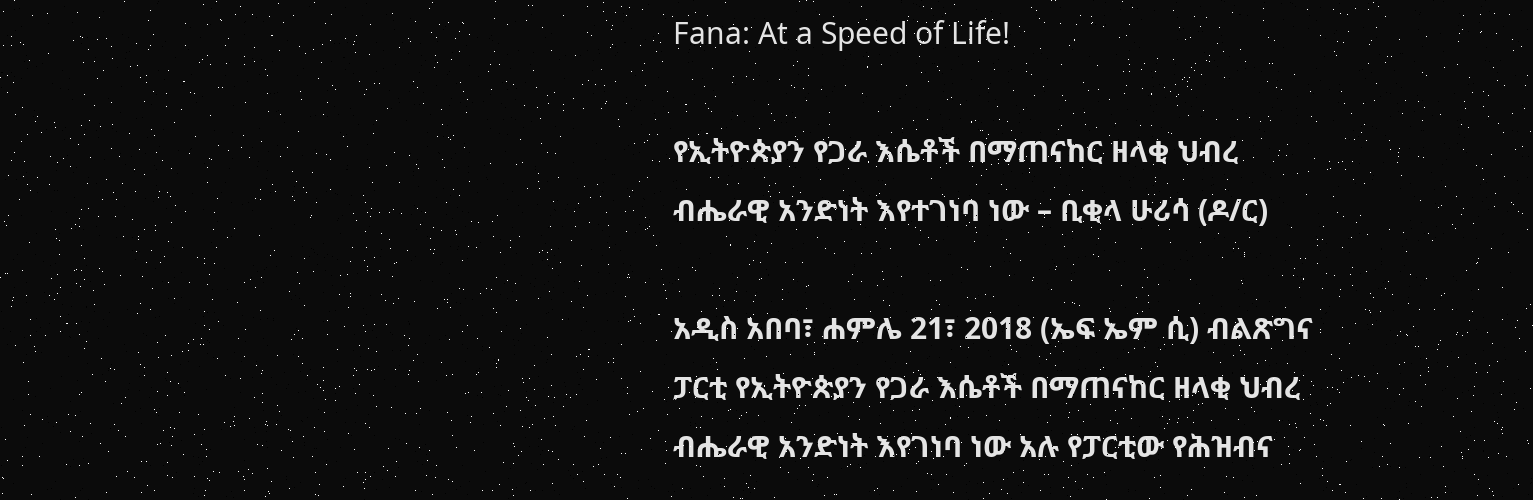Fana: At a Speed of Life!

የኢትዮጵያን የጋራ እሴቶች በማጠናከር ዘላቂ ህብረ ብሔራዊ አንድነት እየተገነባ ነው – ቢቂላ ሁሪሳ (ዶ/ር)

አዲስ አበባ፣ ሐምሌ 21፣ 2018 (ኤፍ ኤም ሲ) ብልጽግና ፓርቲ የኢትዮጵያን የጋራ እሴቶች በማጠናከር ዘላቂ ህብረ ብሔራዊ አንድነት እየገነባ ነው አሉ የፓርቲው የሕዝብና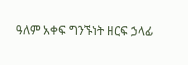ዓለም አቀፍ ግንኙነት ዘርፍ ኃላፊ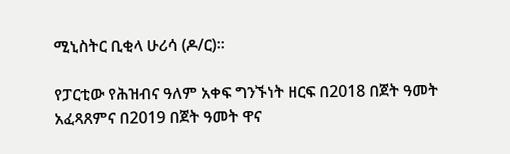ሚኒስትር ቢቂላ ሁሪሳ (ዶ/ር)፡፡

የፓርቲው የሕዝብና ዓለም አቀፍ ግንኙነት ዘርፍ በ2018 በጀት ዓመት አፈጻጸምና በ2019 በጀት ዓመት ዋና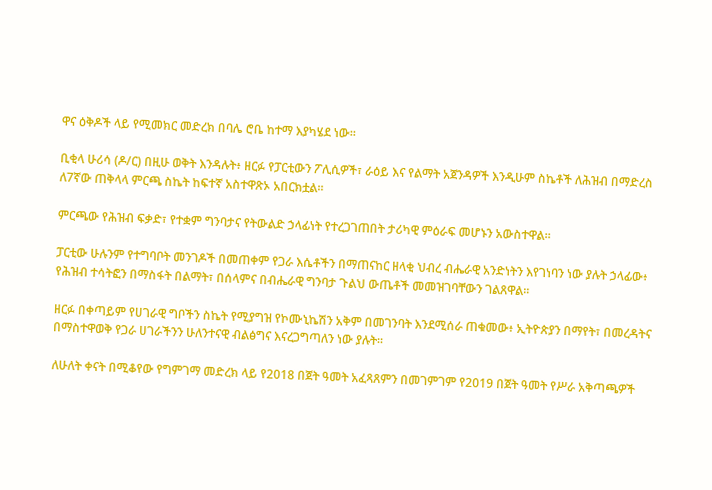ዋና ዕቅዶች ላይ የሚመክር መድረክ በባሌ ሮቤ ከተማ እያካሄደ ነው፡፡

ቢቂላ ሁሪሳ (ዶ/ር) በዚሁ ወቅት እንዳሉት፥ ዘርፉ የፓርቲውን ፖሊሲዎች፣ ራዕይ እና የልማት አጀንዳዎች እንዲሁም ስኬቶች ለሕዝብ በማድረስ ለ7ኛው ጠቅላላ ምርጫ ስኬት ከፍተኛ አስተዋጽኦ አበርክቷል፡፡

ምርጫው የሕዝብ ፍቃድ፣ የተቋም ግንባታና የትውልድ ኃላፊነት የተረጋገጠበት ታሪካዊ ምዕራፍ መሆኑን አውስተዋል፡፡

ፓርቲው ሁሉንም የተግባቦት መንገዶች በመጠቀም የጋራ እሴቶችን በማጠናከር ዘላቂ ህብረ ብሔራዊ አንድነትን እየገነባን ነው ያሉት ኃላፊው፥ የሕዝብ ተሳትፎን በማስፋት በልማት፣ በሰላምና በብሔራዊ ግንባታ ጉልህ ውጤቶች መመዝገባቸውን ገልጸዋል፡፡

ዘርፉ በቀጣይም የሀገራዊ ግቦችን ስኬት የሚያግዝ የኮሙኒኬሽን አቅም በመገንባት እንደሚሰራ ጠቁመው፥ ኢትዮጵያን በማየት፣ በመረዳትና በማስተዋወቅ የጋራ ሀገራችንን ሁለንተናዊ ብልፅግና እናረጋግጣለን ነው ያሉት፡፡

ለሁለት ቀናት በሚቆየው የግምገማ መድረክ ላይ የ2018 በጀት ዓመት አፈጻጸምን በመገምገም የ2019 በጀት ዓመት የሥራ አቅጣጫዎች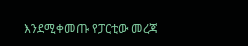እንደሚቀመጡ የፓርቲው መረጃ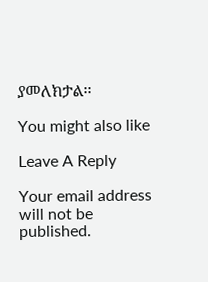ያመለክታል፡፡

You might also like

Leave A Reply

Your email address will not be published.